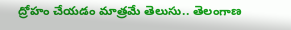ద్రోహం చేయడం మాత్రమే తెలుసు.. తెలంగాణ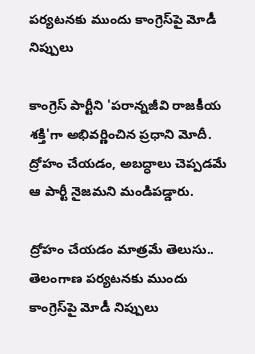పర్యటనకు ముందు కాంగ్రెస్‍పై మోడీ నిప్పులు

కాంగ్రెస్ పార్టీని 'పరాన్నజీవి రాజకీయ శక్తి'గా అభివర్ణించిన ప్రధాని మోదీ. ద్రోహం చేయడం, అబద్ధాలు చెప్పడమే ఆ పార్టీ నైజమని మండిపడ్డారు.

ద్రోహం చేయడం మాత్రమే తెలుసు.. తెలంగాణ పర్యటనకు ముందు కాంగ్రెస్‍పై మోడీ నిప్పులు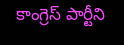కాంగ్రెస్ పార్టీని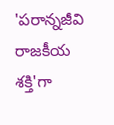'పరాన్నజీవి రాజకీయ శక్తి'గా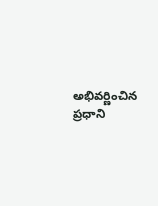అభివర్ణించిన ప్రధాని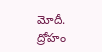మోదీ. ద్రోహం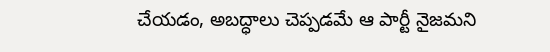చేయడం, అబద్ధాలు చెప్పడమే ఆ పార్టీ నైజమని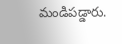మండిపడ్డారు.